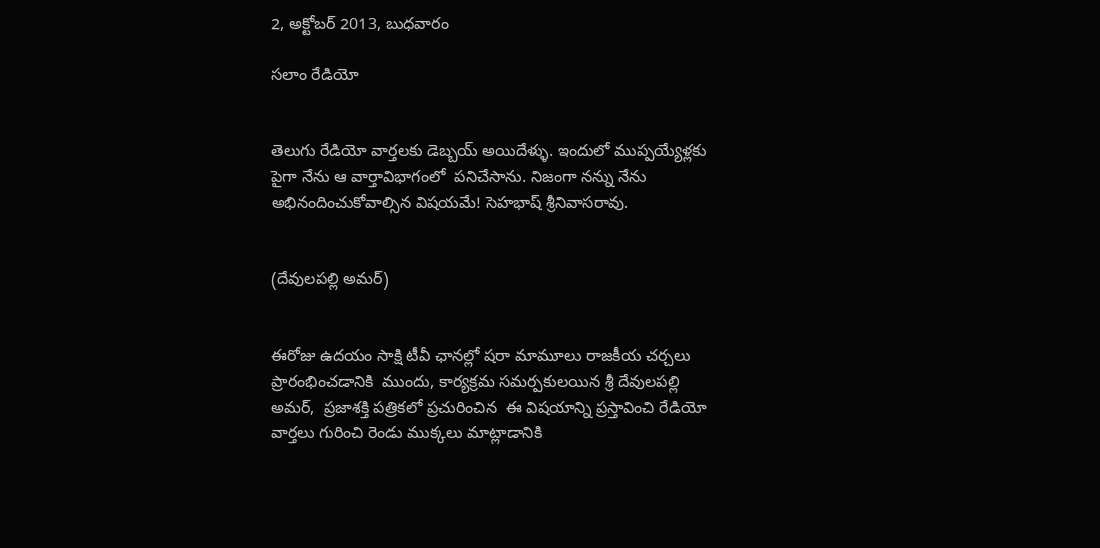2, అక్టోబర్ 2013, బుధవారం

సలాం రేడియో


తెలుగు రేడియో వార్తలకు డెబ్బయ్ అయిదేళ్ళు. ఇందులో ముప్పయ్యేళ్లకు పైగా నేను ఆ వార్తావిభాగంలో  పనిచేసాను. నిజంగా నన్ను నేను అభినందించుకోవాల్సిన విషయమే! సెహభాష్ శ్రీనివాసరావు.


(దేవులపల్లి అమర్)


ఈరోజు ఉదయం సాక్షి టీవీ ఛానల్లో షరా మామూలు రాజకీయ చర్చలు ప్రారంభించడానికి  ముందు, కార్యక్రమ సమర్పకులయిన శ్రీ దేవులపల్లి అమర్,  ప్రజాశక్తి పత్రికలో ప్రచురించిన  ఈ విషయాన్ని ప్రస్తావించి రేడియో వార్తలు గురించి రెండు ముక్కలు మాట్లాడానికి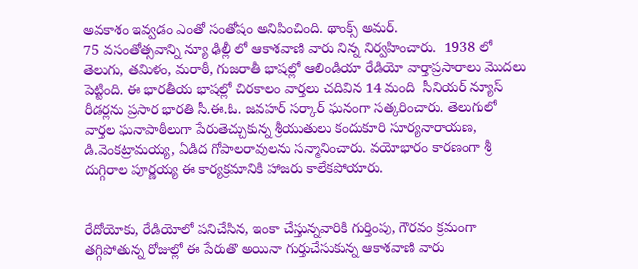అవకాశం ఇవ్వడం ఎంతో సంతోషం అనిపించింది. థాంక్స్ అమర్.
75 వసంతోత్సవాన్ని న్యూ ఢిల్లీ లో ఆకాశవాణి వారు నిన్న నిర్వహించారు.  1938 లో తెలుగు, తమిళం, మరాఠీ, గుజరాతీ భాషల్లో ఆలిండియా రేడియో వార్తాప్రసారాలు మొదలు పెట్టింది. ఈ భారతీయ భాషల్లో చిరకాలం వార్తలు చదివిన 14 మంది  సీనియర్ న్యూస్ రీడర్లను ప్రసార భారతి సీ.ఈ.ఓ. జవహర్ సర్కార్ ఘనంగా సత్కరించారు. తెలుగులో వార్తల ఘనాపాఠీలుగా పేరుతెచ్చుకున్న శ్రీయుతులు కందుకూరి సూర్యనారాయణ, డి.వెంకట్రామయ్య, ఏడిద గోపాలరావులను సన్మానించారు. వయోభారం కారణంగా శ్రీ దుగ్గిరాల పూర్ణయ్య ఈ కార్యక్రమానికి హాజరు కాలేకపోయారు.


రేదోయోకు, రేడియోలో పనిచేసిన, ఇంకా చేస్తున్నవారికి గుర్తింపు, గౌరవం క్రమంగా తగ్గిపోతున్న రోజుల్లో ఈ పేరుతొ అయినా గుర్తుచేసుకున్న ఆకాశవాణి వారు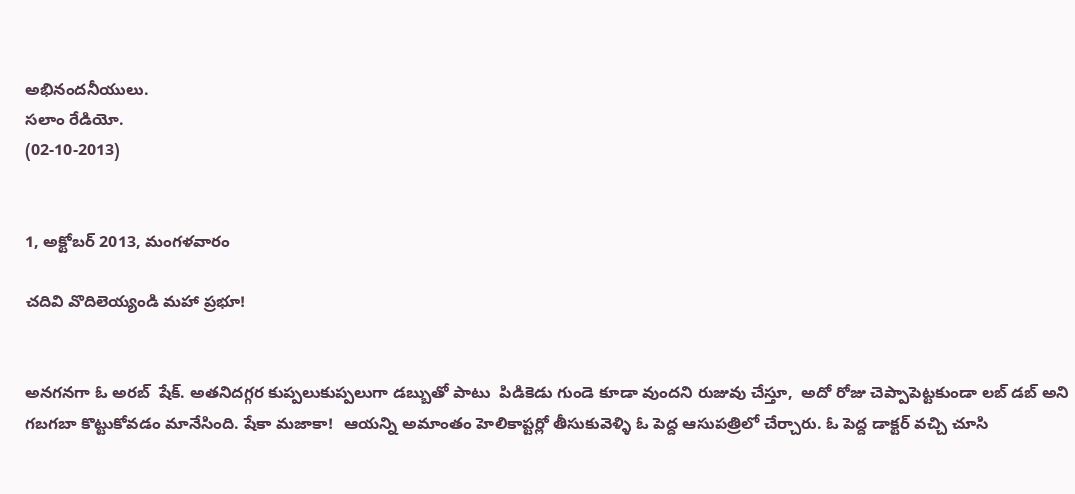అభినందనీయులు.
సలాం రేడియో.
(02-10-2013)


1, అక్టోబర్ 2013, మంగళవారం

చదివి వొదిలెయ్యండి మహా ప్రభూ!


అనగనగా ఓ అరబ్  షేక్. అతనిదగ్గర కుప్పలుకుప్పలుగా డబ్బుతో పాటు  పిడికెడు గుండె కూడా వుందని రుజువు చేస్తూ,  అదో రోజు చెప్పాపెట్టకుండా లబ్ డబ్ అని గబగబా కొట్టుకోవడం మానేసింది. షేకా మజాకా!  ఆయన్ని అమాంతం హెలికాప్టర్లో తీసుకువెళ్ళి ఓ పెద్ద ఆసుపత్రిలో చేర్చారు. ఓ పెద్ద డాక్టర్ వచ్చి చూసి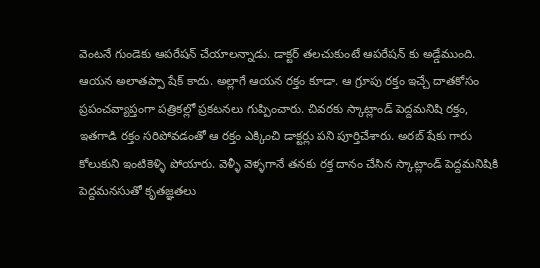వెంటనే గుండెకు ఆపరేషన్ చేయాలన్నాడు. డాక్టర్ తలచుకుంటే ఆపరేషన్ కు అడ్డేముంది.
ఆయన అలాతప్పా షేక్ కాదు. అల్లాగే ఆయన రక్తం కూడా. ఆ గ్రూపు రక్తం ఇచ్చే దాతకోసం ప్రపంచవ్యాప్తంగా పత్రికల్లో ప్రకటనలు గుప్పించారు. చివరకు స్కాట్లాండ్ పెద్దమనిషి రక్తం, ఇతగాడి రక్తం సరిపోవడంతో ఆ రక్తం ఎక్కించి డాక్టర్లు పని పూర్తిచేశారు. అరబ్ షేకు గారు కోలుకుని ఇంటికెళ్ళి పోయారు. వెళ్ళీ వెళ్ళగానే తనకు రక్త దానం చేసిన స్కాట్లాండ్ పెద్దమనిషికి పెద్దమనసుతో కృతజ్ఞతలు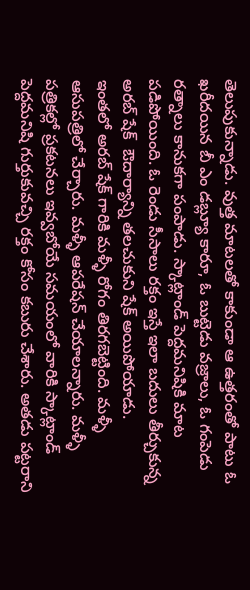తెలుపుకున్నాడు. వుత్త మాటలతో కాకుండా ఆ ఉత్తరంతో పాటు ఓ ఖరీదయిన బీ ఎం డబ్ల్యూ కారూ, ఓ బుట్టెడు వజ్రాలు, ఓ గంపెడు రత్నాలు కానుకగా పంపాడు. స్కాట్లాండ్ పెద్దమనిషికి మాట పడిపోయింది. ఓ రెండు సీసాలు రక్తం ఇస్తే ఇలా బదులు తీర్చుకున్న అరబ్ షేక్  ఔదార్యాన్ని తలచుకుని షేక్ అయిపోయాడు.
ఇంతలో అరబ్ షేక్ గారికి మళ్ళీ రోగం తిరగబెట్టింది. మళ్ళీ ఆసుపత్రిలో చేర్చారు. మళ్ళీ ఆపరేషన్ చేయాలన్నారు. మళ్ళీ పత్రికల్లో ప్రకటనలు ఇవ్వబోయే సమయంలో వారికి స్కాట్లాండ్ పెద్దమనిషి గుర్తుకువచ్చి రక్తం కోసం కబురు చేశారు. అతడు పట్టరాని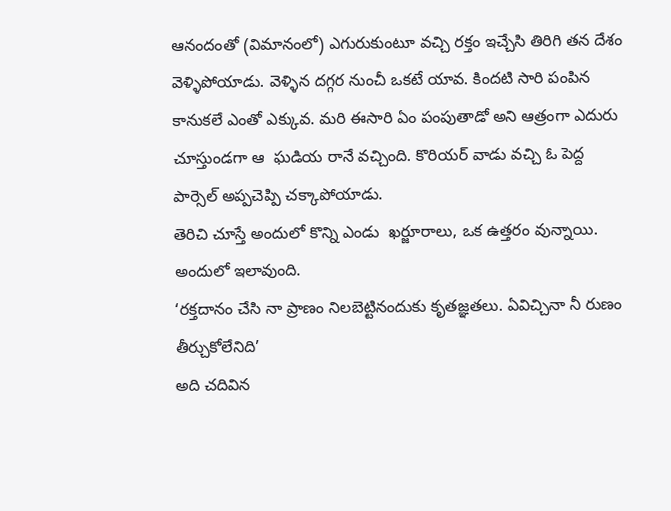ఆనందంతో (విమానంలో) ఎగురుకుంటూ వచ్చి రక్తం ఇచ్చేసి తిరిగి తన దేశం వెళ్ళిపోయాడు. వెళ్ళిన దగ్గర నుంచీ ఒకటే యావ. కిందటి సారి పంపిన కానుకలే ఎంతో ఎక్కువ. మరి ఈసారి ఏం పంపుతాడో అని ఆత్రంగా ఎదురు చూస్తుండగా ఆ  ఘడియ రానే వచ్చింది. కొరియర్ వాడు వచ్చి ఓ పెద్ద పార్సెల్ అప్పచెప్పి చక్కాపోయాడు.
తెరిచి చూస్తే అందులో కొన్ని ఎండు  ఖర్జూరాలు, ఒక ఉత్తరం వున్నాయి. అందులో ఇలావుంది.
‘రక్తదానం చేసి నా ప్రాణం నిలబెట్టినందుకు కృతజ్ఞతలు. ఏవిచ్చినా నీ రుణం తీర్చుకోలేనిది’
అది చదివిన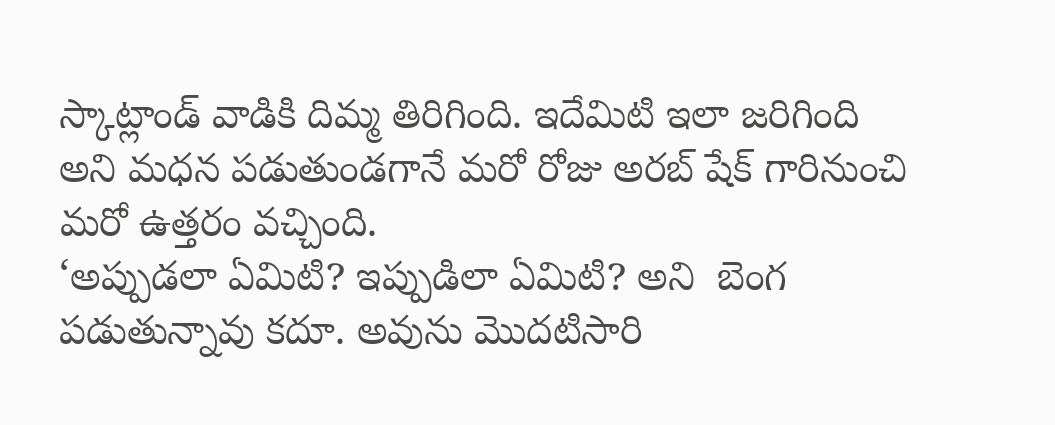స్కాట్లాండ్ వాడికి దిమ్మ తిరిగింది. ఇదేమిటి ఇలా జరిగింది అని మధన పడుతుండగానే మరో రోజు అరబ్ షేక్ గారినుంచి మరో ఉత్తరం వచ్చింది.
‘అప్పుడలా ఏమిటి? ఇప్పుడిలా ఏమిటి? అని  బెంగ పడుతున్నావు కదూ. అవును మొదటిసారి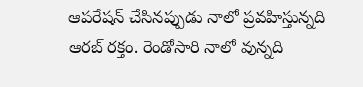ఆపరేషన్ చేసినప్పుడు నాలో ప్రవహిస్తున్నది ఆరబ్ రక్తం. రెండోసారి నాలో వున్నది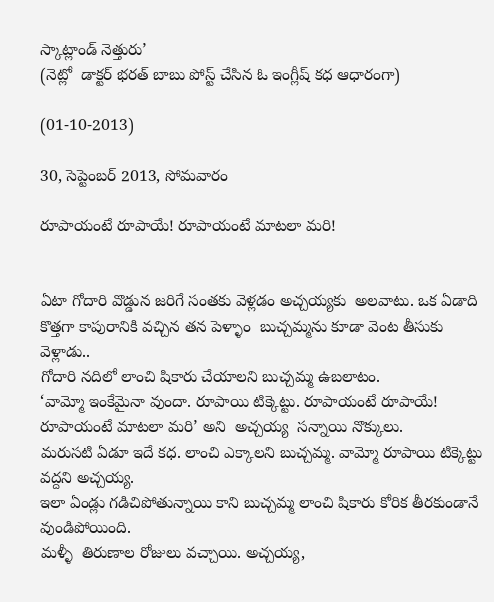స్కాట్లాండ్ నెత్తురు’
(నెట్లో  డాక్టర్ భరత్ బాబు పోస్ట్ చేసిన ఓ ఇంగ్లీష్ కధ ఆధారంగా)

(01-10-2013)

30, సెప్టెంబర్ 2013, సోమవారం

రూపాయంటే రూపాయే! రూపాయంటే మాటలా మరి!


ఏటా గోదారి వొడ్డున జరిగే సంతకు వెళ్లడం అచ్చయ్యకు  అలవాటు. ఒక ఏడాది కొత్తగా కాపురానికి వచ్చిన తన పెళ్ళాం  బుచ్చమ్మను కూడా వెంట తీసుకు వెళ్లాడు..
గోదారి నదిలో లాంచి షికారు చేయాలని బుచ్చమ్మ ఉబలాటం.
‘వామ్మో ఇంకేమైనా వుందా. రూపాయి టిక్కెట్టు. రూపాయంటే రూపాయే! రూపాయంటే మాటలా మరి’ అని  అచ్చయ్య  సన్నాయి నొక్కులు.
మరుసటి ఏడూ ఇదే కధ. లాంచి ఎక్కాలని బుచ్చమ్మ. వామ్మో రూపాయి టిక్కెట్టు వద్దని అచ్చయ్య.
ఇలా ఏండ్లు గడిచిపోతున్నాయి కాని బుచ్చమ్మ లాంచి షికారు కోరిక తీరకుండానే వుండిపోయింది.
మళ్ళీ  తిరుణాల రోజులు వచ్చాయి. అచ్చయ్య,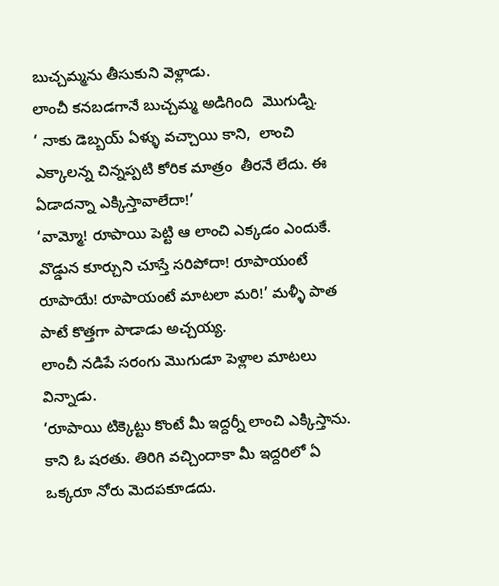బుచ్చమ్మను తీసుకుని వెళ్లాడు.
లాంచీ కనబడగానే బుచ్చమ్మ అడిగింది  మొగుడ్ని.
‘ నాకు డెబ్బయ్ ఏళ్ళు వచ్చాయి కాని,  లాంచి ఎక్కాలన్న చిన్నప్పటి కోరిక మాత్రం  తీరనే లేదు. ఈ ఏడాదన్నా ఎక్కిస్తావాలేదా!’
‘వామ్మో! రూపాయి పెట్టి ఆ లాంచి ఎక్కడం ఎందుకే. వొడ్డున కూర్చుని చూస్తే సరిపోదా! రూపాయంటే రూపాయే! రూపాయంటే మాటలా మరి!’ మళ్ళీ పాత పాటే కొత్తగా పాడాడు అచ్చయ్య.
లాంచీ నడిపే సరంగు మొగుడూ పెళ్లాల మాటలు విన్నాడు.
‘రూపాయి టిక్కెట్టు కొంటే మీ ఇద్దర్నీ లాంచి ఎక్కిస్తాను. కాని ఓ షరతు. తిరిగి వచ్చిందాకా మీ ఇద్దరిలో ఏ ఒక్కరూ నోరు మెదపకూడదు.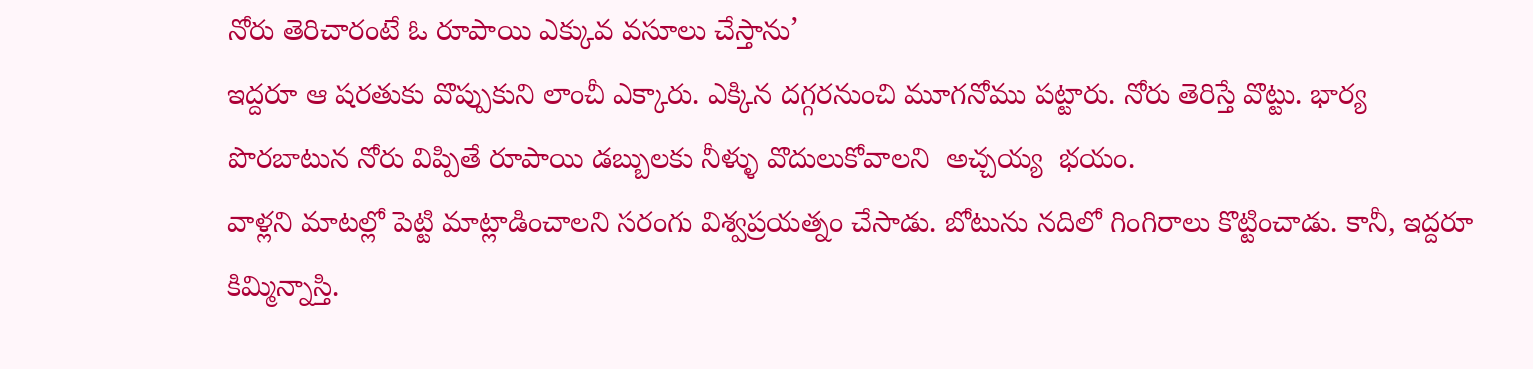నోరు తెరిచారంటే ఓ రూపాయి ఎక్కువ వసూలు చేస్తాను’
ఇద్దరూ ఆ షరతుకు వొప్పుకుని లాంచీ ఎక్కారు. ఎక్కిన దగ్గరనుంచి మూగనోము పట్టారు. నోరు తెరిస్తే వొట్టు. భార్య పొరబాటున నోరు విప్పితే రూపాయి డబ్బులకు నీళ్ళు వొదులుకోవాలని  అచ్చయ్య  భయం.
వాళ్లని మాటల్లో పెట్టి మాట్లాడించాలని సరంగు విశ్వప్రయత్నం చేసాడు. బోటును నదిలో గింగిరాలు కొట్టించాడు. కానీ, ఇద్దరూ  కిమ్మిన్నాస్తి.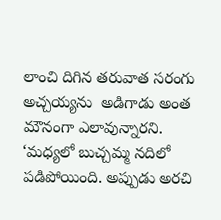లాంచి దిగిన తరువాత సరంగు అచ్చయ్యను  అడిగాడు అంత మౌనంగా ఎలావున్నారని.
‘మధ్యలో బుచ్చమ్మ నదిలో పడిపోయింది. అప్పుడు అరచి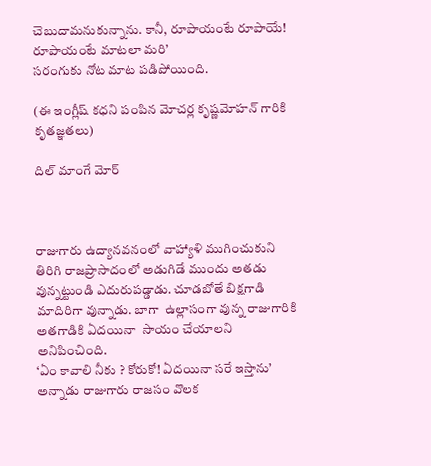చెబుదామనుకున్నాను. కానీ, రూపాయంటే రూపాయే!  రూపాయంటే మాటలా మరి’
సరంగుకు నోట మాట పడిపోయింది.

(ఈ ఇంగ్లీష్ కధని పంపిన మోచర్ల కృష్ణమోహన్ గారికి కృతజ్ఞతలు)

దిల్ మాంగే మోర్



రాజుగారు ఉద్యానవనంలో వాహ్యాళి ముగించుకుని తిరిగి రాజప్రాసాదంలో అడుగిడే ముందు అతడు వున్నట్టుండి ఎదురుపడ్డాడు. చూడబోతే బిక్షగాడి మాదిరిగా వున్నాడు. బాగా  ఉల్లాసంగా వున్న రాజుగారికి అతగాడికి ఏదయినా  సాయం చేయాలని అనిపించింది.
‘ఏం కావాలి నీకు ? కోరుకో! ఏదయినా సరే ఇస్తాను’ అన్నాడు రాజుగారు రాజసం వొలక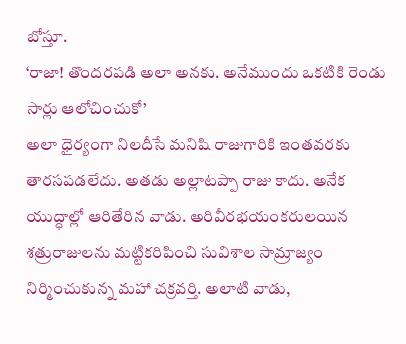బోస్తూ.
‘రాజా! తొందరపడి అలా అనకు. అనేముందు ఒకటికి రెండు సార్లు ఆలోచించుకో’
అలా ధైర్యంగా నిలదీసే మనిషి రాజుగారికి ఇంతవరకు తారసపడలేదు. అతడు అల్లాటప్పా రాజు కాదు. అనేక యుద్ధాల్లో ఆరితేరిన వాడు. అరివీరభయంకరులయిన శత్రురాజులను మట్టికరిపించి సువిశాల సామ్రాజ్యం నిర్మించుకున్న మహా చక్రవర్తి. అలాటి వాడు,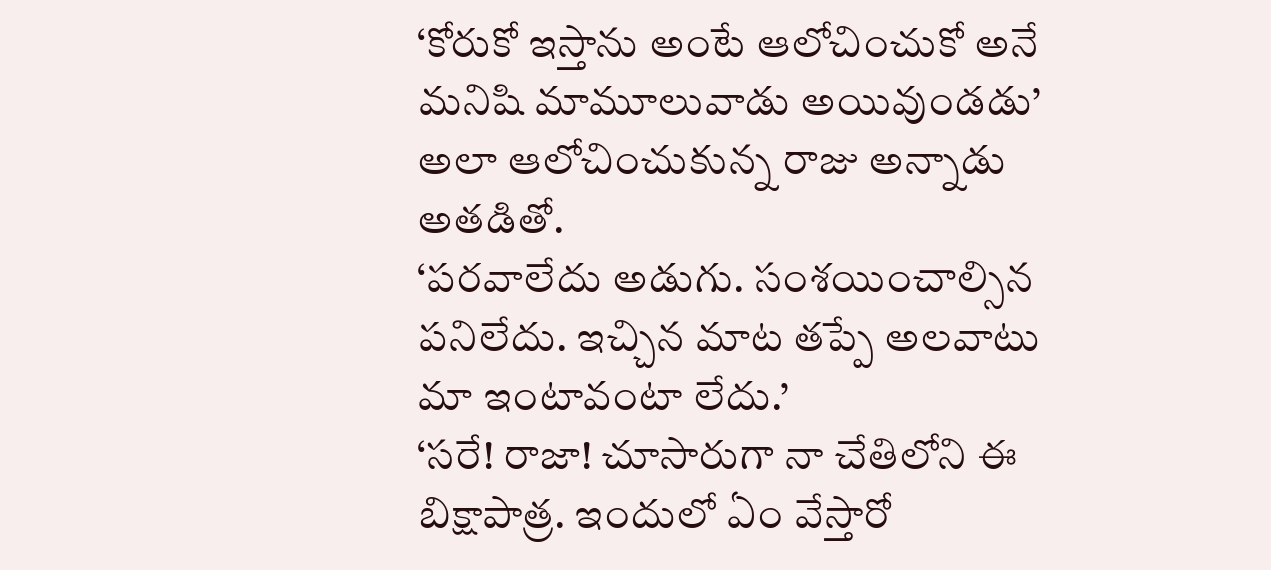‘కోరుకో ఇస్తాను అంటే ఆలోచించుకో అనే మనిషి మామూలువాడు అయివుండడు’
అలా ఆలోచించుకున్న రాజు అన్నాడు అతడితో.
‘పరవాలేదు అడుగు. సంశయించాల్సిన పనిలేదు. ఇచ్చిన మాట తప్పే అలవాటు మా ఇంటావంటా లేదు.’
‘సరే! రాజా! చూసారుగా నా చేతిలోని ఈ బిక్షాపాత్ర. ఇందులో ఏం వేస్తారో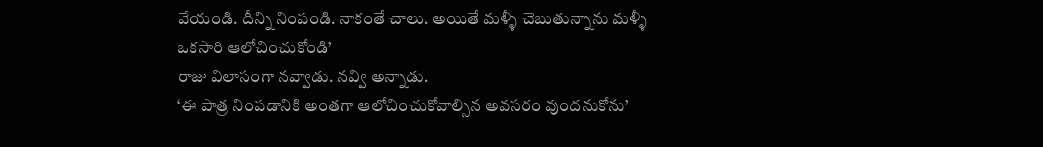వేయండి. దీన్ని నింపండి. నాకంతే చాలు. అయితే మళ్ళీ చెబుతున్నాను మళ్ళీ ఒకసారి ఆలోచించుకోండి’
రాజు విలాసంగా నవ్వాడు. నవ్వి అన్నాడు.
‘ఈ పాత్ర నింపడానికి అంతగా ఆలోచించుకోవాల్సిన అవసరం వుందనుకోను’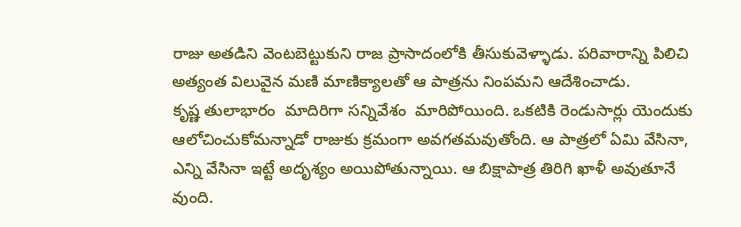రాజు అతడిని వెంటబెట్టుకుని రాజ ప్రాసాదంలోకి తీసుకువెళ్ళాడు. పరివారాన్ని పిలిచి అత్యంత విలువైన మణి మాణిక్యాలతో ఆ పాత్రను నింపమని ఆదేశించాడు.
కృష్ణ తులాభారం  మాదిరిగా సన్నివేశం  మారిపోయింది. ఒకటికి రెండుసార్లు యెందుకు ఆలోచించుకోమన్నాడో రాజుకు క్రమంగా అవగతమవుతోంది. ఆ పాత్రలో ఏమి వేసినా, ఎన్ని వేసినా ఇట్టే అదృశ్యం అయిపోతున్నాయి. ఆ బిక్షాపాత్ర తిరిగి ఖాళీ అవుతూనే వుంది.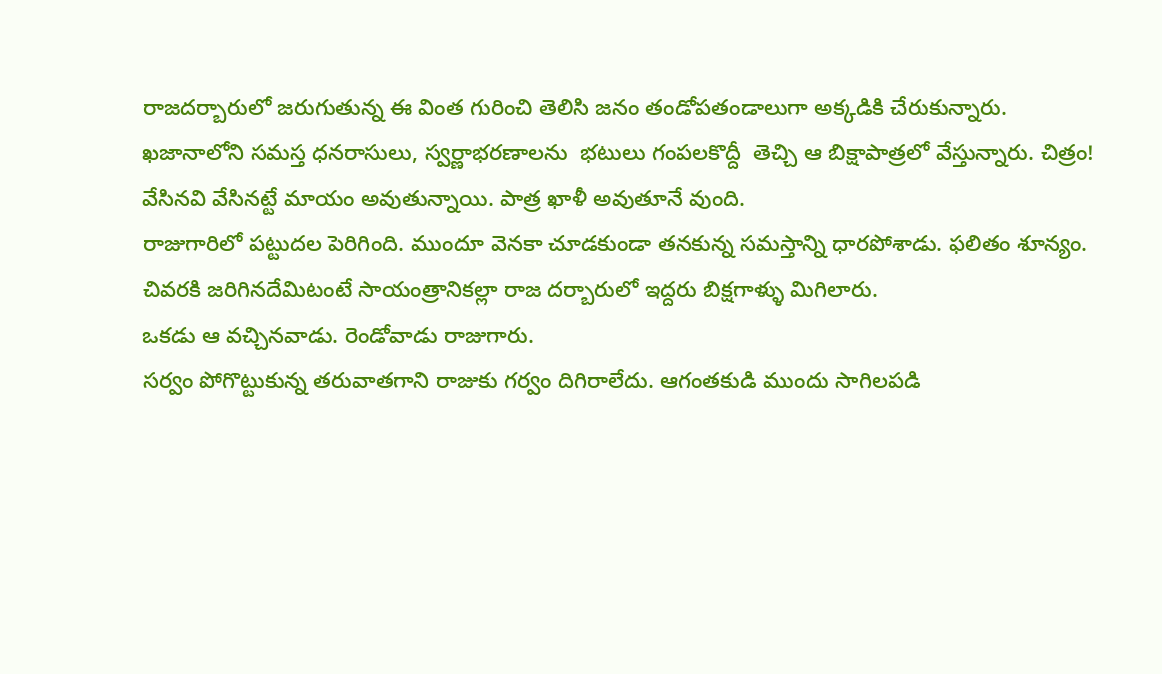రాజదర్బారులో జరుగుతున్న ఈ వింత గురించి తెలిసి జనం తండోపతండాలుగా అక్కడికి చేరుకున్నారు.
ఖజానాలోని సమస్త ధనరాసులు, స్వర్ణాభరణాలను  భటులు గంపలకొద్దీ  తెచ్చి ఆ బిక్షాపాత్రలో వేస్తున్నారు. చిత్రం! వేసినవి వేసినట్టే మాయం అవుతున్నాయి. పాత్ర ఖాళీ అవుతూనే వుంది.
రాజుగారిలో పట్టుదల పెరిగింది. ముందూ వెనకా చూడకుండా తనకున్న సమస్తాన్ని ధారపోశాడు. ఫలితం శూన్యం.
చివరకి జరిగినదేమిటంటే సాయంత్రానికల్లా రాజ దర్బారులో ఇద్దరు బిక్షగాళ్ళు మిగిలారు.
ఒకడు ఆ వచ్చినవాడు. రెండోవాడు రాజుగారు.
సర్వం పోగొట్టుకున్న తరువాతగాని రాజుకు గర్వం దిగిరాలేదు. ఆగంతకుడి ముందు సాగిలపడి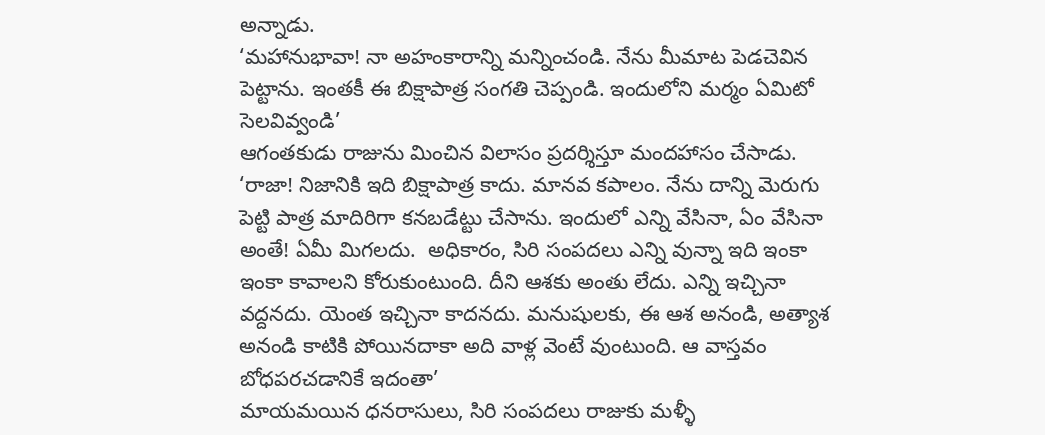అన్నాడు.
‘మహానుభావా! నా అహంకారాన్ని మన్నించండి. నేను మీమాట పెడచెవిన పెట్టాను. ఇంతకీ ఈ బిక్షాపాత్ర సంగతి చెప్పండి. ఇందులోని మర్మం ఏమిటో సెలవివ్వండి’
ఆగంతకుడు రాజును మించిన విలాసం ప్రదర్శిస్తూ మందహాసం చేసాడు.
‘రాజా! నిజానికి ఇది బిక్షాపాత్ర కాదు. మానవ కపాలం. నేను దాన్ని మెరుగు పెట్టి పాత్ర మాదిరిగా కనబడేట్టు చేసాను. ఇందులో ఎన్ని వేసినా, ఏం వేసినా అంతే! ఏమీ మిగలదు.  అధికారం, సిరి సంపదలు ఎన్ని వున్నా ఇది ఇంకా ఇంకా కావాలని కోరుకుంటుంది. దీని ఆశకు అంతు లేదు. ఎన్ని ఇచ్చినా వద్దనదు. యెంత ఇచ్చినా కాదనదు. మనుషులకు, ఈ ఆశ అనండి, అత్యాశ అనండి కాటికి పోయినదాకా అది వాళ్ల వెంటే వుంటుంది. ఆ వాస్తవం బోధపరచడానికే ఇదంతా’
మాయమయిన ధనరాసులు, సిరి సంపదలు రాజుకు మళ్ళీ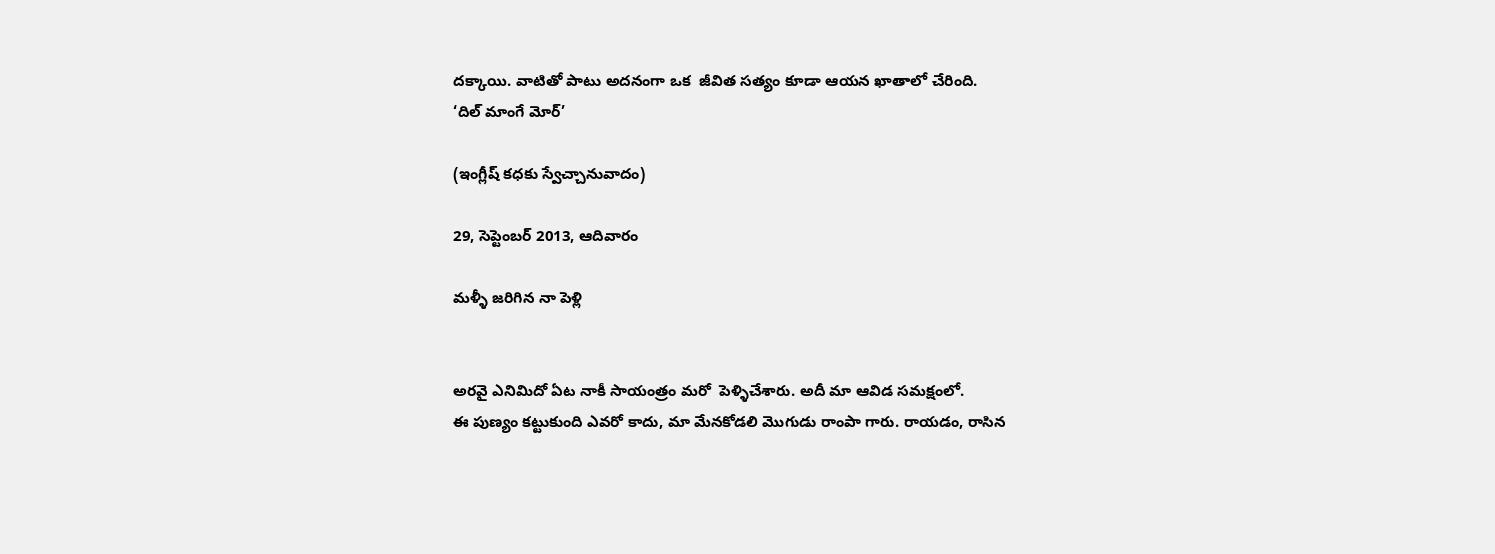దక్కాయి. వాటితో పాటు అదనంగా ఒక  జీవిత సత్యం కూడా ఆయన ఖాతాలో చేరింది.
‘దిల్ మాంగే మోర్’

(ఇంగ్లీష్ కధకు స్వేచ్చానువాదం)

29, సెప్టెంబర్ 2013, ఆదివారం

మళ్ళీ జరిగిన నా పెళ్లి


అరవై ఎనిమిదో ఏట నాకీ సాయంత్రం మరో  పెళ్ళిచేశారు. అదీ మా ఆవిడ సమక్షంలో.
ఈ పుణ్యం కట్టుకుంది ఎవరో కాదు, మా మేనకోడలి మొగుడు రాంపా గారు. రాయడం, రాసిన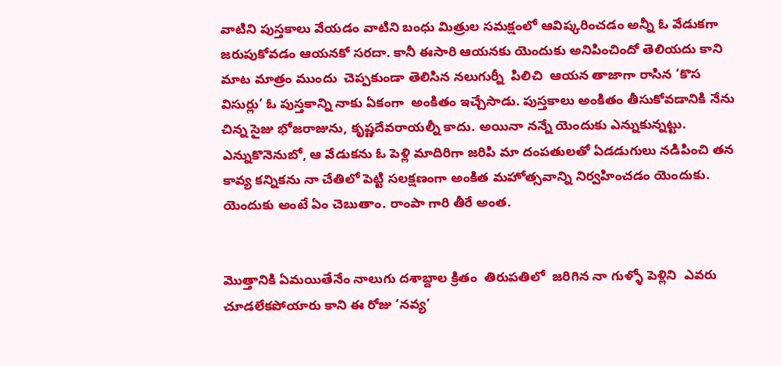వాటిని పుస్తకాలు వేయడం వాటిని బంధు మిత్రుల సమక్షంలో ఆవిష్కరించడం అన్నీ ఓ వేడుకగా జరుపుకోవడం ఆయనకో సరదా. కానీ ఈసారి ఆయనకు యెందుకు అనిపించిందో తెలియదు కాని  మాట మాత్రం ముందు  చెప్పకుండా తెలిసిన నలుగుర్నీ  పిలిచి  ఆయన తాజాగా రాసిన ‘కొస విసుర్లు’ ఓ పుస్తకాన్ని నాకు ఏకంగా  అంకితం ఇచ్చేసాడు. పుస్తకాలు అంకితం తీసుకోవడానికి నేను చిన్న సైజు భోజరాజును, కృష్ణదేవరాయల్నీ కాదు. అయినా నన్నే యెందుకు ఎన్నుకున్నట్టు. ఎన్నుకొనెనుబో, ఆ వేడుకను ఓ పెళ్లి మాదిరిగా జరిపి మా దంపతులతో ఏడడుగులు నడిపించి తన కావ్య కన్నికను నా చేతిలో పెట్టి సలక్షణంగా అంకిత మహోత్సవాన్ని నిర్వహించడం యెందుకు. యెందుకు అంటే ఏం చెబుతాం. రాంపా గారి తీరే అంత.


మొత్తానికి ఏమయితేనేం నాలుగు దశాబ్దాల క్రితం  తిరుపతిలో  జరిగిన నా గుళ్ళో పెళ్లిని  ఎవరు చూడలేకపోయారు కాని ఈ రోజు ‘నవ్య’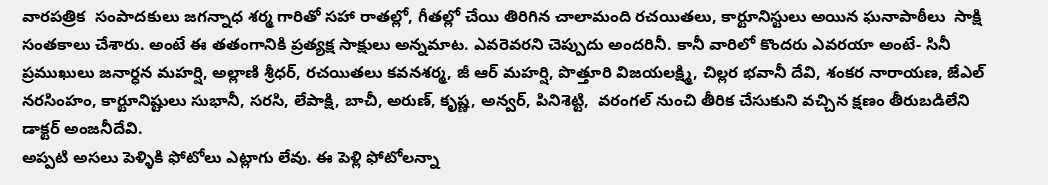వారపత్రిక  సంపాదకులు జగన్నాధ శర్మ గారితో సహా రాతల్లో, గీతల్లో చేయి తిరిగిన చాలామంది రచయితలు, కార్టూనిస్టులు అయిన ఘనాపాఠీలు  సాక్షి సంతకాలు చేశారు. అంటే ఈ తతంగానికి ప్రత్యక్ష సాక్షులు అన్నమాట. ఎవరెవరని చెప్పుదు అందరినీ. కానీ వారిలో కొందరు ఎవరయా అంటే- సినీ ప్రముఖులు జనార్ధన మహర్షి, అల్లాణి శ్రీధర్, రచయితలు కవనశర్మ, జీ ఆర్ మహర్షి, పొత్తూరి విజయలక్ష్మి, చిల్లర భవానీ దేవి, శంకర నారాయణ, జేఎల్ నరసింహం, కార్టూనిష్టులు సుభానీ, సరసి, లేపాక్షి, బాచీ, అరుణ్, కృష్ణ, అన్వర్, పినిశెట్టి,  వరంగల్ నుంచి తీరిక చేసుకుని వచ్చిన క్షణం తీరుబడిలేని డాక్టర్ అంజనీదేవి.
అప్పటి అసలు పెళ్ళికి ఫోటోలు ఎట్లాగు లేవు. ఈ పెళ్లి ఫోటోలన్నా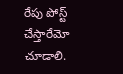రేపు పోస్ట్ చేస్తారేమో చూడాలి.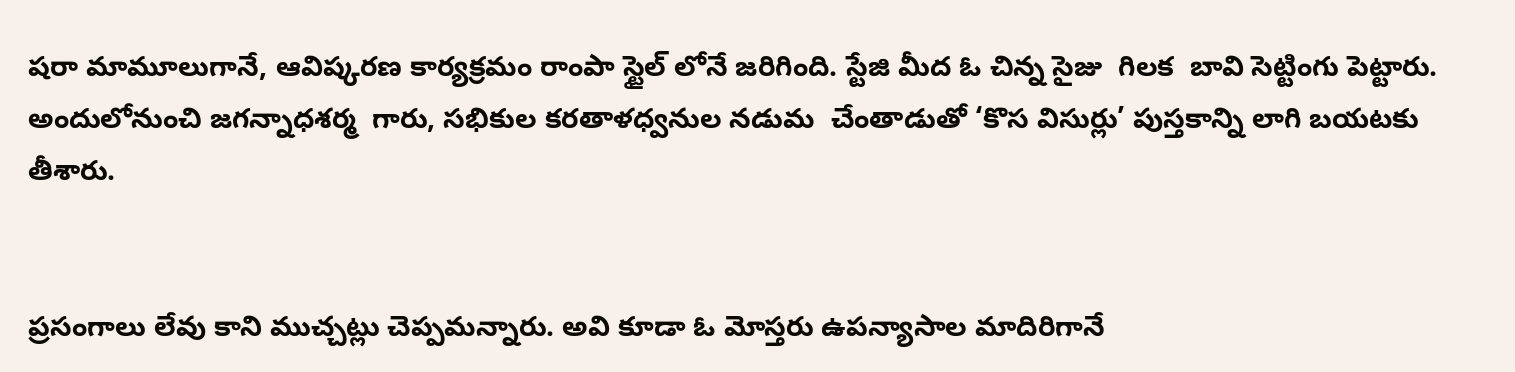షరా మామూలుగానే, ఆవిష్కరణ కార్యక్రమం రాంపా స్టైల్ లోనే జరిగింది. స్టేజి మీద ఓ చిన్న సైజు  గిలక  బావి సెట్టింగు పెట్టారు.  అందులోనుంచి జగన్నాధశర్మ  గారు, సభికుల కరతాళధ్వనుల నడుమ  చేంతాడుతో ‘కొస విసుర్లు’ పుస్తకాన్ని లాగి బయటకు తీశారు.


ప్రసంగాలు లేవు కాని ముచ్చట్లు చెప్పమన్నారు. అవి కూడా ఓ మోస్తరు ఉపన్యాసాల మాదిరిగానే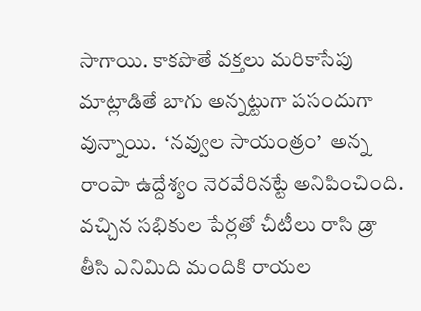సాగాయి. కాకపొతే వక్తలు మరికాసేపు మాట్లాడితే బాగు అన్నట్టుగా పసందుగా వున్నాయి.  ‘నవ్వుల సాయంత్రం’  అన్న రాంపా ఉద్దేశ్యం నెరవేరినట్టే అనిపించింది.
వచ్చిన సభికుల పేర్లతో చీటీలు రాసి డ్రా తీసి ఎనిమిది మందికి రాయల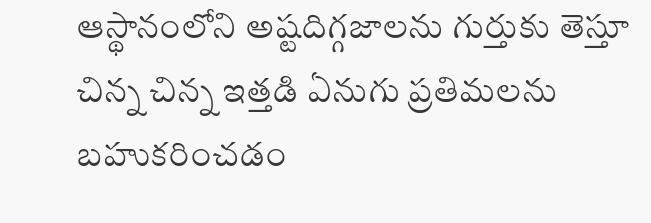ఆస్థానంలోని అష్టదిగ్గజాలను గుర్తుకు తెస్తూ చిన్న చిన్న ఇత్తడి ఏనుగు ప్రతిమలను బహుకరించడం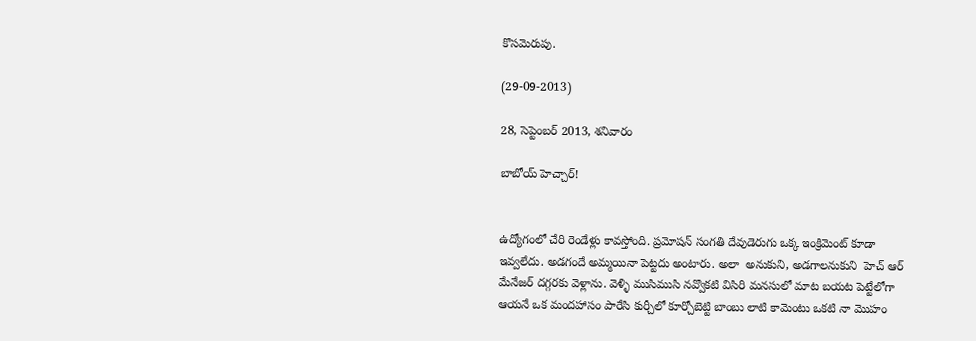కొసమెరుపు.

(29-09-2013)

28, సెప్టెంబర్ 2013, శనివారం

బాబోయ్ హెచ్చార్!


ఉద్యోగంలో చేరి రెండేళ్లు కావస్తోంది. ప్రమోషన్ సంగతి దేవుడెరుగు ఒక్క ఇంక్రిమెంట్ కూడా ఇవ్వలేదు. అడగందే అమ్మయినా పెట్టదు అంటారు. అలా  అనుకుని, అడగాలనుకుని  హెచ్ ఆర్ మేనేజర్ దగ్గరకు వెళ్లాను. వెళ్ళి ముసిముసి నవ్వొకటి విసిరి మనసులో మాట బయట పెట్టేలోగా ఆయనే ఒక మందహాసం పారేసి కుర్చీలో కూర్చోబెట్టి బాంబు లాటి కామెంటు ఒకటి నా మొహం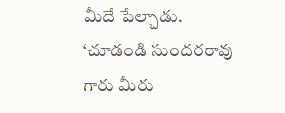మీదే పేల్చాడు.
‘చూడండి సుందరరావు గారు మీరు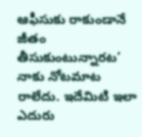ఆఫీసుకు రాకుండానే జీతం తీసుకుంటున్నారట’
నాకు నోటమాట రాలేదు. ఇదేమిటి ఇలా ఎదురు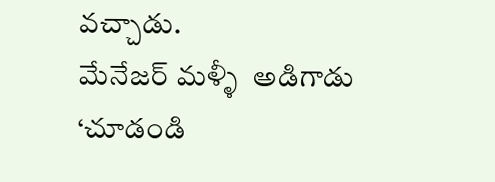వచ్చాడు.
మేనేజర్ మళ్ళీ  అడిగాడు
‘చూడండి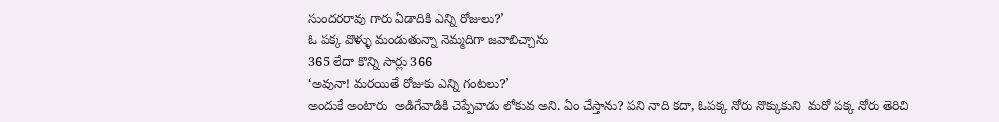సుందరరావు గారు ఏడాదికి ఎన్ని రోజులు?’
ఓ పక్క వొళ్ళు మండుతున్నా నెమ్మదిగా జవాబిచ్చాను
365 లేదా కొన్ని సార్లు 366
‘అవునా! మరయితే రోజుకు ఎన్ని గంటలు?’
అందుకే అంటారు  అడిగేవాడికి చెప్పేవాడు లోకువ అని. ఏం చేస్తాను? పని నాది కదా, ఓపక్క నోరు నొక్కుకుని  మరో పక్క నోరు తెరిచి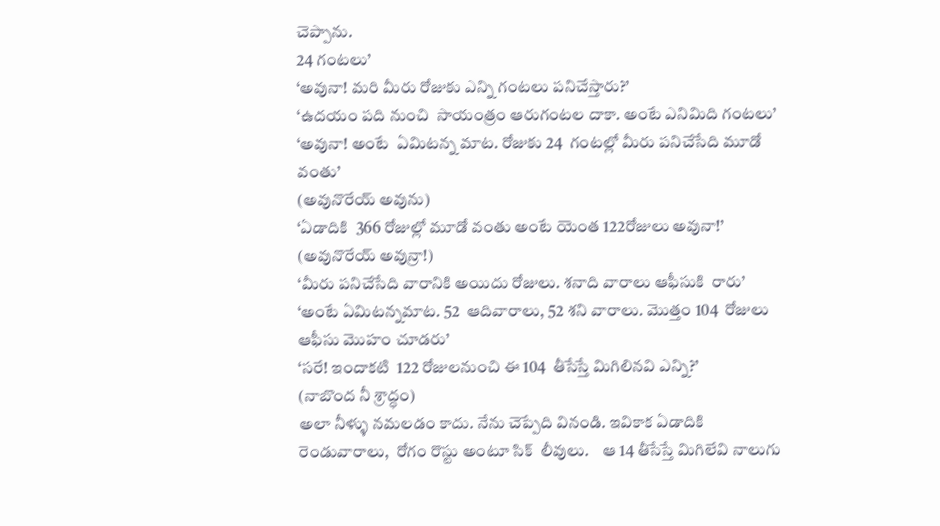చెప్పాను.
24 గంటలు’
‘అవునా! మరి మీరు రోజుకు ఎన్ని గంటలు పనిచేస్తారు?’
‘ఉదయం పది నుంచి  సాయంత్రం ఆరుగంటల దాకా. అంటే ఎనిమిది గంటలు’
‘అవునా! అంటే  ఏమిటన్న మాట. రోజుకు 24  గంటల్లో మీరు పనిచేసేది మూడో వంతు’
(అవునొరేయ్ అవును)
‘ఏడాదికి  366 రోజుల్లో మూడో వంతు అంటే యెంత 122రోజులు అవునా!’
(అవునొరేయ్ అవున్రా!)
‘మీరు పనిచేసేది వారానికి అయిదు రోజులు. శనాది వారాలు ఆఫీసుకి  రారు’
‘అంటే ఏమిటన్నమాట. 52  ఆదివారాలు, 52 శని వారాలు. మొత్తం 104  రోజులు ఆఫీసు మొహం చూడరు’
‘సరే! ఇందాకటి  122 రోజులనుంచి ఈ 104  తీసేస్తే మిగిలినవి ఎన్ని?’
(నాబొంద నీ శ్రాద్ధం)
అలా నీళ్ళు నమలడం కాదు. నేను చెప్పేది వినండి. ఇవికాక ఏడాదికి రెండువారాలు,  రోగం రొస్టు అంటూ సిక్  లీవులు.    ఆ 14 తీసేస్తే మిగిలేవి నాలుగు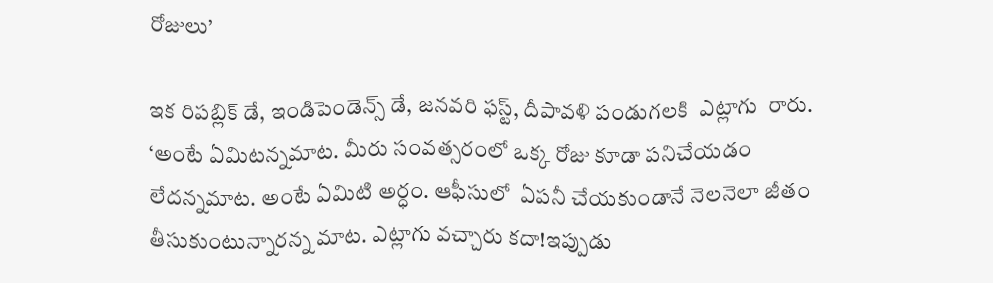రోజులు’

ఇక రిపబ్లిక్ డే, ఇండిపెండెన్స్ డే, జనవరి ఫస్ట్, దీపావళి పండుగలకి  ఎట్లాగు  రారు.
‘అంటే ఏమిటన్నమాట. మీరు సంవత్సరంలో ఒక్క రోజు కూడా పనిచేయడం లేదన్నమాట. అంటే ఏమిటి అర్ధం. ఆఫీసులో  ఏపనీ చేయకుండానే నెలనెలా జీతం తీసుకుంటున్నారన్న మాట. ఎట్లాగు వచ్చారు కదా!ఇప్పుడు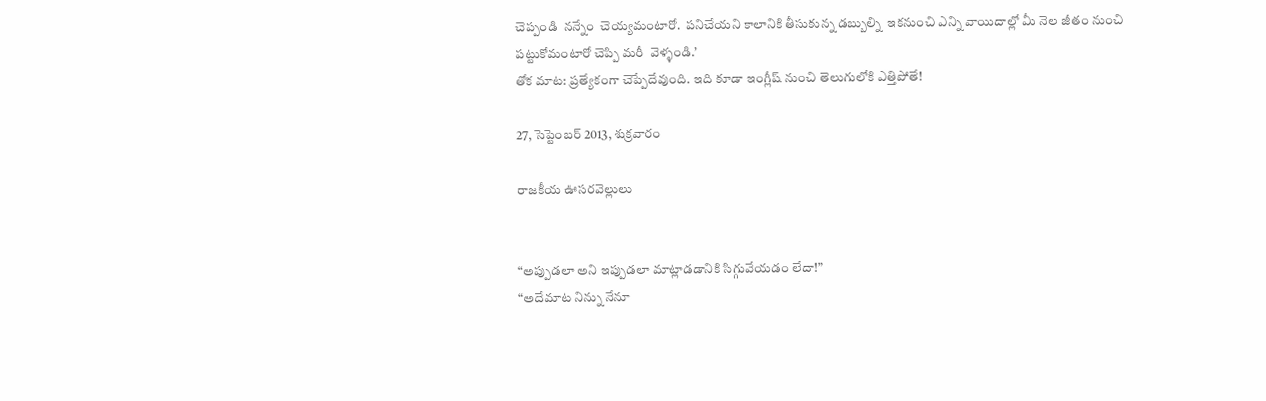చెప్పండి  నన్నేం  చెయ్యమంటారో.  పనిచేయని కాలానికి తీసుకున్న డబ్బుల్ని  ఇకనుంచి ఎన్ని వాయిదాల్లో మీ నెల జీతం నుంచి పట్టుకోమంటారో చెప్పి మరీ  వెళ్ళండి.’
తోక మాట: ప్రత్యేకంగా చెప్పేదేవుంది. ఇది కూడా ఇంగ్లీష్ నుంచి తెలుగులోకి ఎత్తిపోతే!

27, సెప్టెంబర్ 2013, శుక్రవారం

రాజకీయ ఊసరవెల్లులు


“అప్పుడలా అని ఇప్పుడలా మాట్లాడడానికి సిగ్గువేయడం లేదా!”
“అదేమాట నిన్ను నేనూ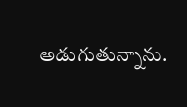అడుగుతున్నాను.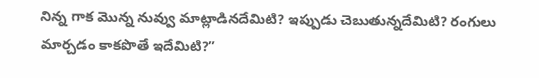నిన్న గాక మొన్న నువ్వు మాట్లాడినదేమిటి? ఇప్పుడు చెబుతున్నదేమిటి? రంగులు మార్చడం కాకపొతే ఇదేమిటి?”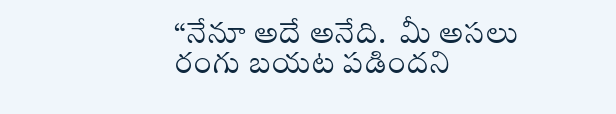“నేనూ అదే అనేది.  మీ అసలు రంగు బయట పడిందని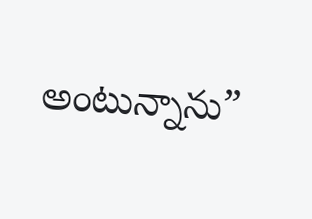అంటున్నాను”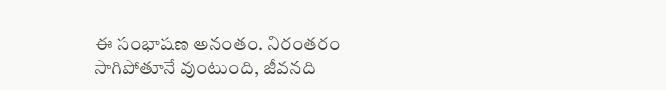ఈ సంభాషణ అనంతం. నిరంతరం సాగిపోతూనే వుంటుంది, జీవనది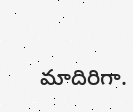మాదిరిగా.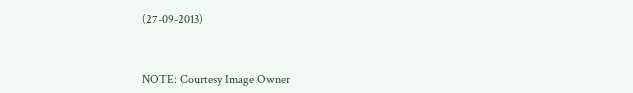(27-09-2013)



NOTE: Courtesy Image Owner